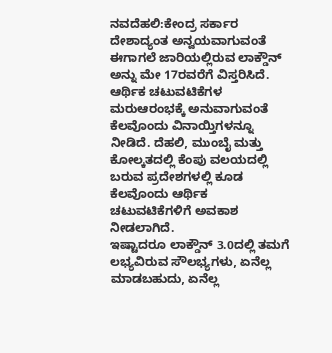ನವದೆಹಲಿ:ಕೇಂದ್ರ ಸರ್ಕಾರ ದೇಶಾದ್ಯಂತ ಅನ್ವಯವಾಗುವಂತೆ ಈಗಾಗಲೆ ಜಾರಿಯಲ್ಲಿರುವ ಲಾಕ್ಡೌನ್ ಅನ್ನು ಮೇ 17ರವರೆಗೆ ವಿಸ್ತರಿಸಿದೆ. ಆರ್ಥಿಕ ಚಟುವಟಿಕೆಗಳ ಮರುಆರಂಭಕ್ಕೆ ಅನುವಾಗುವಂತೆ ಕೆಲವೊಂದು ವಿನಾಯ್ತಿಗಳನ್ನೂ ನೀಡಿದೆ. ದೆಹಲಿ, ಮುಂಬೈ ಮತ್ತು ಕೋಲ್ಕತದಲ್ಲಿ ಕೆಂಪು ವಲಯದಲ್ಲಿ ಬರುವ ಪ್ರದೇಶಗಳಲ್ಲಿ ಕೂಡ ಕೆಲವೊಂದು ಆರ್ಥಿಕ ಚಟುವಟಿಕೆಗಳಿಗೆ ಅವಕಾಶ ನೀಡಲಾಗಿದೆ.
ಇಷ್ಟಾದರೂ ಲಾಕ್ಡೌನ್ 3.0ದಲ್ಲಿ ತಮಗೆ ಲಭ್ಯವಿರುವ ಸೌಲಭ್ಯಗಳು, ಏನೆಲ್ಲ ಮಾಡಬಹುದು, ಏನೆಲ್ಲ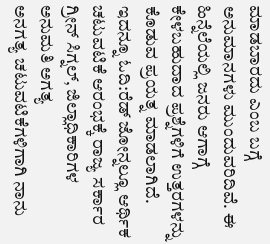ಮಾಡಬಾರದು ಎಂಬ ಬಗ್ಗೆ ಅನುಮಾನಗಳು ಮುಂದುವರಿದಿವೆ. ಈ ಹಿನ್ನೆಲೆಯಲ್ಲಿ ಜನರು ಆಗಾಗ್ಗೆ ಕೇಳಬಹುದಾದ ಪ್ರಶ್ನೆಗಳಿಗೆ ಉತ್ತರಗಳನ್ನು ಕೊಡುವ ಪ್ರಯತ್ನ ಮಾಡಲಾಗಿದೆ.
ಇದನ್ನೂ ಓದಿ:ರೆಡ್ ಜೋನ್ನಲ್ಲೂ ಆರ್ಥಿಕ ಚಟುವಟಿಕೆ ಆರಂಭಕ್ಕೆ ರಾಜ್ಯ ಸರ್ಕಾರ ಗ್ರೀನ್ ಸಿಗ್ನಲ್, ಜಿಲ್ಲಾಧಿಕಾರಿಗಳ ಅನುಮತಿ ಅಗತ್ಯ
ಅನಗತ್ಯ ಚಟುವಟಿಕೆಗಳಿಗಾಗಿ ನಾನು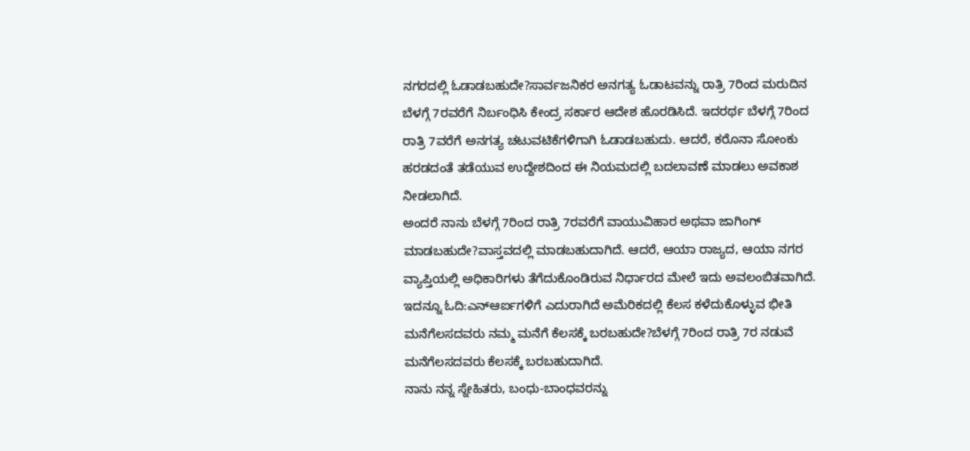ನಗರದಲ್ಲಿ ಓಡಾಡಬಹುದೇ?ಸಾರ್ವಜನಿಕರ ಅನಗತ್ಯ ಓಡಾಟವನ್ನು ರಾತ್ರಿ 7ರಿಂದ ಮರುದಿನ ಬೆಳಗ್ಗೆ 7ರವರೆಗೆ ನಿರ್ಬಂಧಿಸಿ ಕೇಂದ್ರ ಸರ್ಕಾರ ಆದೇಶ ಹೊರಡಿಸಿದೆ. ಇದರರ್ಥ ಬೆಳಗ್ಗೆ 7ರಿಂದ ರಾತ್ರಿ 7ವರೆಗೆ ಅನಗತ್ಯ ಚಟುವಟಿಕೆಗಳಿಗಾಗಿ ಓಡಾಡಬಹುದು. ಆದರೆ, ಕರೊನಾ ಸೋಂಕು ಹರಡದಂತೆ ತಡೆಯುವ ಉದ್ದೇಶದಿಂದ ಈ ನಿಯಮದಲ್ಲಿ ಬದಲಾವಣೆ ಮಾಡಲು ಅವಕಾಶ ನೀಡಲಾಗಿದೆ.
ಅಂದರೆ ನಾನು ಬೆಳಗ್ಗೆ 7ರಿಂದ ರಾತ್ರಿ 7ರವರೆಗೆ ವಾಯುವಿಹಾರ ಅಥವಾ ಜಾಗಿಂಗ್ ಮಾಡಬಹುದೇ?ವಾಸ್ತವದಲ್ಲಿ ಮಾಡಬಹುದಾಗಿದೆ. ಆದರೆ, ಆಯಾ ರಾಜ್ಯದ, ಆಯಾ ನಗರ ವ್ಯಾಪ್ತಿಯಲ್ಲಿ ಅಧಿಕಾರಿಗಳು ತೆಗೆದುಕೊಂಡಿರುವ ನಿರ್ಧಾರದ ಮೇಲೆ ಇದು ಅವಲಂಬಿತವಾಗಿದೆ.
ಇದನ್ನೂ ಓದಿ:ಎನ್ಆರ್ಐಗಳಿಗೆ ಎದುರಾಗಿದೆ ಅಮೆರಿಕದಲ್ಲಿ ಕೆಲಸ ಕಳೆದುಕೊಳ್ಳುವ ಭೀತಿ
ಮನೆಗೆಲಸದವರು ನಮ್ಮ ಮನೆಗೆ ಕೆಲಸಕ್ಕೆ ಬರಬಹುದೇ?ಬೆಳಗ್ಗೆ 7ರಿಂದ ರಾತ್ರಿ 7ರ ನಡುವೆ ಮನೆಗೆಲಸದವರು ಕೆಲಸಕ್ಕೆ ಬರಬಹುದಾಗಿದೆ.
ನಾನು ನನ್ನ ಸ್ನೇಹಿತರು, ಬಂಧು-ಬಾಂಧವರನ್ನು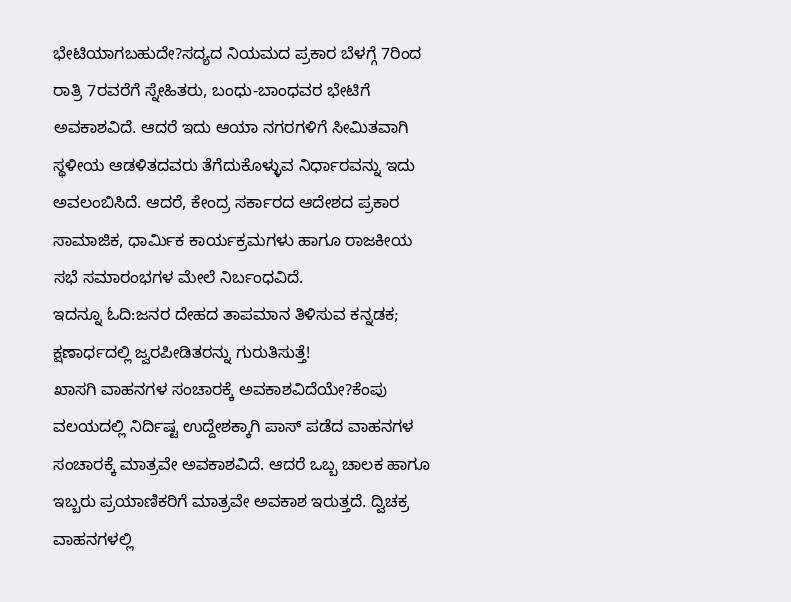ಭೇಟಿಯಾಗಬಹುದೇ?ಸದ್ಯದ ನಿಯಮದ ಪ್ರಕಾರ ಬೆಳಗ್ಗೆ 7ರಿಂದ ರಾತ್ರಿ 7ರವರೆಗೆ ಸ್ನೇಹಿತರು, ಬಂಧು-ಬಾಂಧವರ ಭೇಟಿಗೆ ಅವಕಾಶವಿದೆ. ಆದರೆ ಇದು ಆಯಾ ನಗರಗಳಿಗೆ ಸೀಮಿತವಾಗಿ ಸ್ಥಳೀಯ ಆಡಳಿತದವರು ತೆಗೆದುಕೊಳ್ಳುವ ನಿರ್ಧಾರವನ್ನು ಇದು ಅವಲಂಬಿಸಿದೆ. ಆದರೆ, ಕೇಂದ್ರ ಸರ್ಕಾರದ ಆದೇಶದ ಪ್ರಕಾರ ಸಾಮಾಜಿಕ, ಧಾರ್ಮಿಕ ಕಾರ್ಯಕ್ರಮಗಳು ಹಾಗೂ ರಾಜಕೀಯ ಸಭೆ ಸಮಾರಂಭಗಳ ಮೇಲೆ ನಿರ್ಬಂಧವಿದೆ.
ಇದನ್ನೂ ಓದಿ:ಜನರ ದೇಹದ ತಾಪಮಾನ ತಿಳಿಸುವ ಕನ್ನಡಕ; ಕ್ಷಣಾರ್ಧದಲ್ಲಿ ಜ್ವರಪೀಡಿತರನ್ನು ಗುರುತಿಸುತ್ತೆ!
ಖಾಸಗಿ ವಾಹನಗಳ ಸಂಚಾರಕ್ಕೆ ಅವಕಾಶವಿದೆಯೇ?ಕೆಂಪು ವಲಯದಲ್ಲಿ ನಿರ್ದಿಷ್ಟ ಉದ್ದೇಶಕ್ಕಾಗಿ ಪಾಸ್ ಪಡೆದ ವಾಹನಗಳ ಸಂಚಾರಕ್ಕೆ ಮಾತ್ರವೇ ಅವಕಾಶವಿದೆ. ಆದರೆ ಒಬ್ಬ ಚಾಲಕ ಹಾಗೂ ಇಬ್ಬರು ಪ್ರಯಾಣಿಕರಿಗೆ ಮಾತ್ರವೇ ಅವಕಾಶ ಇರುತ್ತದೆ. ದ್ವಿಚಕ್ರ ವಾಹನಗಳಲ್ಲಿ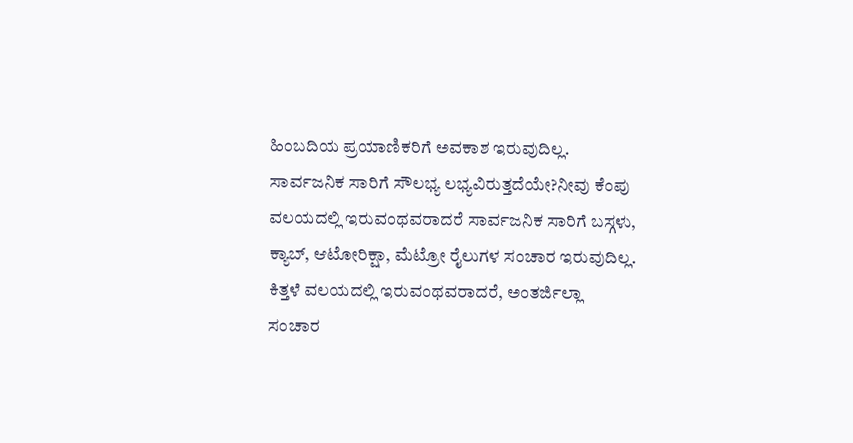ಹಿಂಬದಿಯ ಪ್ರಯಾಣಿಕರಿಗೆ ಅವಕಾಶ ಇರುವುದಿಲ್ಲ.
ಸಾರ್ವಜನಿಕ ಸಾರಿಗೆ ಸೌಲಭ್ಯ ಲಭ್ಯವಿರುತ್ತದೆಯೇ?ನೀವು ಕೆಂಪು ವಲಯದಲ್ಲಿ ಇರುವಂಥವರಾದರೆ ಸಾರ್ವಜನಿಕ ಸಾರಿಗೆ ಬಸ್ಗಳು, ಕ್ಯಾಬ್, ಆಟೋರಿಕ್ಷಾ, ಮೆಟ್ರೋ ರೈಲುಗಳ ಸಂಚಾರ ಇರುವುದಿಲ್ಲ. ಕಿತ್ತಳೆ ವಲಯದಲ್ಲಿ ಇರುವಂಥವರಾದರೆ, ಅಂತರ್ಜಿಲ್ಲಾ ಸಂಚಾರ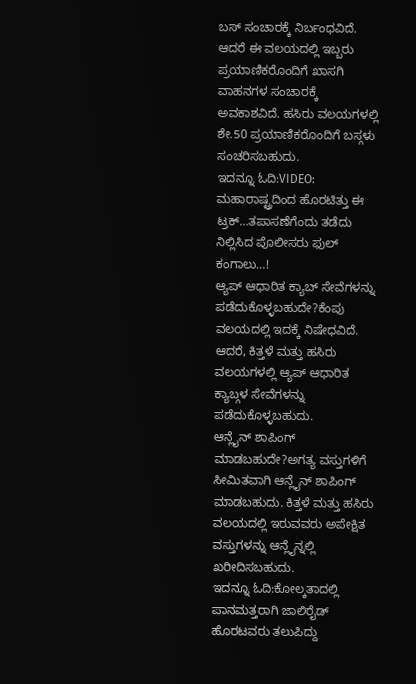ಬಸ್ ಸಂಚಾರಕ್ಕೆ ನಿರ್ಬಂಧವಿದೆ. ಆದರೆ ಈ ವಲಯದಲ್ಲಿ ಇಬ್ಬರು ಪ್ರಯಾಣಿಕರೊಂದಿಗೆ ಖಾಸಗಿ ವಾಹನಗಳ ಸಂಚಾರಕ್ಕೆ ಅವಕಾಶವಿದೆ. ಹಸಿರು ವಲಯಗಳಲ್ಲಿ ಶೇ.50 ಪ್ರಯಾಣಿಕರೊಂದಿಗೆ ಬಸ್ಗಳು ಸಂಚರಿಸಬಹುದು.
ಇದನ್ನೂ ಓದಿ:VIDEO: ಮಹಾರಾಷ್ಟ್ರದಿಂದ ಹೊರಟಿತ್ತು ಈ ಟ್ರಕ್…ತಪಾಸಣೆಗೆಂದು ತಡೆದು ನಿಲ್ಲಿಸಿದ ಪೊಲೀಸರು ಫುಲ್ ಕಂಗಾಲು…!
ಆ್ಯಪ್ ಆಧಾರಿತ ಕ್ಯಾಬ್ ಸೇವೆಗಳನ್ನು ಪಡೆದುಕೊಳ್ಳಬಹುದೇ?ಕೆಂಪು ವಲಯದಲ್ಲಿ ಇದಕ್ಕೆ ನಿಷೇಧವಿದೆ. ಆದರೆ, ಕಿತ್ತಳೆ ಮತ್ತು ಹಸಿರು ವಲಯಗಳಲ್ಲಿ ಆ್ಯಪ್ ಆಧಾರಿತ ಕ್ಯಾಬ್ಗಳ ಸೇವೆಗಳನ್ನು ಪಡೆದುಕೊಳ್ಳಬಹುದು.
ಆನ್ಲೈನ್ ಶಾಪಿಂಗ್ ಮಾಡಬಹುದೇ?ಅಗತ್ಯ ವಸ್ತುಗಳಿಗೆ ಸೀಮಿತವಾಗಿ ಆನ್ಲೈನ್ ಶಾಪಿಂಗ್ ಮಾಡಬಹುದು. ಕಿತ್ತಳೆ ಮತ್ತು ಹಸಿರು ವಲಯದಲ್ಲಿ ಇರುವವರು ಅಪೇಕ್ಷಿತ ವಸ್ತುಗಳನ್ನು ಆನ್ಲೈನ್ನಲ್ಲಿ ಖರೀದಿಸಬಹುದು.
ಇದನ್ನೂ ಓದಿ:ಕೋಲ್ಕತಾದಲ್ಲಿ ಪಾನಮತ್ತರಾಗಿ ಜಾಲಿರೈಡ್ ಹೊರಟವರು ತಲುಪಿದ್ದು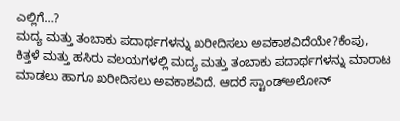ಎಲ್ಲಿಗೆ…?
ಮದ್ಯ ಮತ್ತು ತಂಬಾಕು ಪದಾರ್ಥಗಳನ್ನು ಖರೀದಿಸಲು ಅವಕಾಶವಿದೆಯೇ?ಕೆಂಪು, ಕಿತ್ತಳೆ ಮತ್ತು ಹಸಿರು ವಲಯಗಳಲ್ಲಿ ಮದ್ಯ ಮತ್ತು ತಂಬಾಕು ಪದಾರ್ಥಗಳನ್ನು ಮಾರಾಟ ಮಾಡಲು ಹಾಗೂ ಖರೀದಿಸಲು ಅವಕಾಶವಿದೆ. ಆದರೆ ಸ್ಟಾಂಡ್ಅಲೋನ್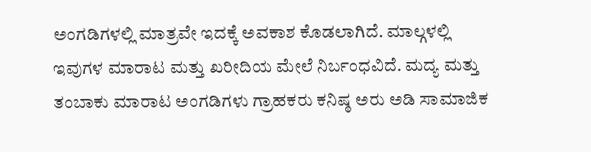ಅಂಗಡಿಗಳಲ್ಲಿ ಮಾತ್ರವೇ ಇದಕ್ಕೆ ಅವಕಾಶ ಕೊಡಲಾಗಿದೆ. ಮಾಲ್ಗಳಲ್ಲಿ ಇವುಗಳ ಮಾರಾಟ ಮತ್ತು ಖರೀದಿಯ ಮೇಲೆ ನಿರ್ಬಂಧವಿದೆ. ಮದ್ಯ ಮತ್ತು ತಂಬಾಕು ಮಾರಾಟ ಅಂಗಡಿಗಳು ಗ್ರಾಹಕರು ಕನಿಷ್ಠ ಅರು ಅಡಿ ಸಾಮಾಜಿಕ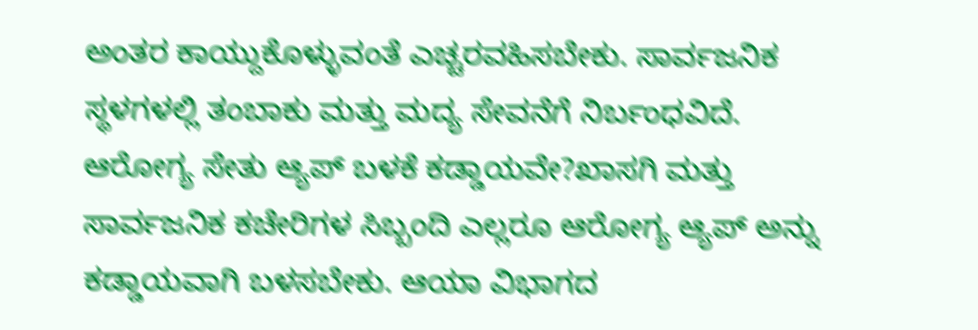ಅಂತರ ಕಾಯ್ದುಕೊಳ್ಳುವಂತೆ ಎಚ್ಚರವಹಿಸಬೇಕು. ಸಾರ್ವಜನಿಕ ಸ್ಥಳಗಳಲ್ಲಿ ತಂಬಾಕು ಮತ್ತು ಮದ್ಯ ಸೇವನೆಗೆ ನಿರ್ಬಂಧವಿದೆ.
ಆರೋಗ್ಯ ಸೇತು ಆ್ಯಪ್ ಬಳಕೆ ಕಡ್ಡಾಯವೇ?ಖಾಸಗಿ ಮತ್ತು ಸಾರ್ವಜನಿಕ ಕಚೇರಿಗಳ ಸಿಬ್ಬಂದಿ ಎಲ್ಲರೂ ಆರೋಗ್ಯ ಆ್ಯಪ್ ಅನ್ನು ಕಡ್ಡಾಯವಾಗಿ ಬಳಸಬೇಕು. ಆಯಾ ವಿಭಾಗದ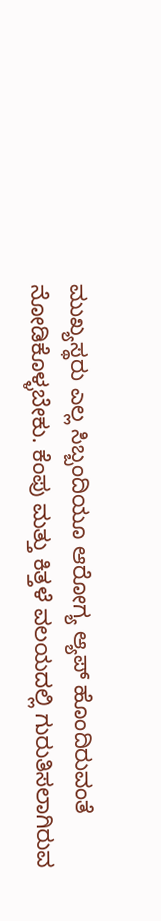ಮುಖ್ಯಸ್ಥರು ಎಲ್ಲ ಸಿಬ್ಬಂದಿಯೂ ಆರೋಗ್ಯ ಆ್ಯಪ್ ಹೊಂದಿರುವಂತೆ ನೋಡಿಕೊಳ್ಳಬೇಕು. ಕೆಂಪು ಮತ್ತು ಕಿತ್ತಳೆ ವಲಯದಲ್ಲಿ ಗುರುತಿಸಲಾಗಿರುವ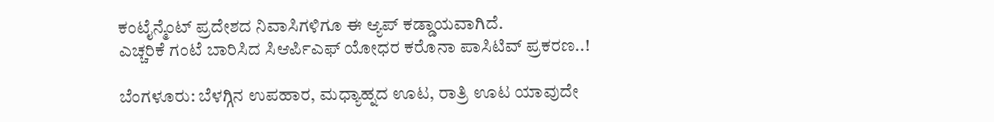ಕಂಟೈನ್ಮೆಂಟ್ ಪ್ರದೇಶದ ನಿವಾಸಿಗಳಿಗೂ ಈ ಆ್ಯಪ್ ಕಡ್ಡಾಯವಾಗಿದೆ.
ಎಚ್ಚರಿಕೆ ಗಂಟೆ ಬಾರಿಸಿದ ಸಿಆರ್ಪಿಎಫ್ ಯೋಧರ ಕರೊನಾ ಪಾಸಿಟಿವ್ ಪ್ರಕರಣ..!

ಬೆಂಗಳೂರು: ಬೆಳಗ್ಗಿನ ಉಪಹಾರ, ಮಧ್ಯಾಹ್ನದ ಊಟ, ರಾತ್ರಿ ಊಟ ಯಾವುದೇ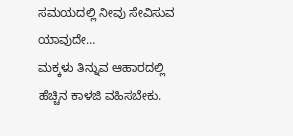ಸಮಯದಲ್ಲಿ ನೀವು ಸೇವಿಸುವ ಯಾವುದೇ…
ಮಕ್ಕಳು ತಿನ್ನುವ ಆಹಾರದಲ್ಲಿ ಹೆಚ್ಚಿನ ಕಾಳಜಿ ವಹಿಸಬೇಕು.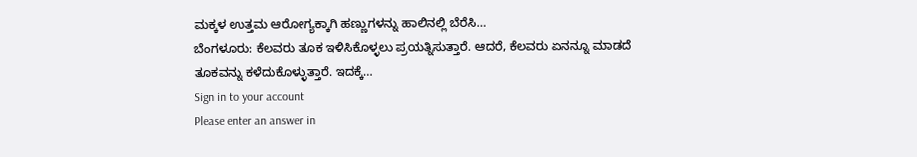ಮಕ್ಕಳ ಉತ್ತಮ ಆರೋಗ್ಯಕ್ಕಾಗಿ ಹಣ್ಣುಗಳನ್ನು ಹಾಲಿನಲ್ಲಿ ಬೆರೆಸಿ…
ಬೆಂಗಳೂರು: ಕೆಲವರು ತೂಕ ಇಳಿಸಿಕೊಳ್ಳಲು ಪ್ರಯತ್ನಿಸುತ್ತಾರೆ. ಆದರೆ, ಕೆಲವರು ಏನನ್ನೂ ಮಾಡದೆ ತೂಕವನ್ನು ಕಳೆದುಕೊಳ್ಳುತ್ತಾರೆ. ಇದಕ್ಕೆ…
Sign in to your account
Please enter an answer in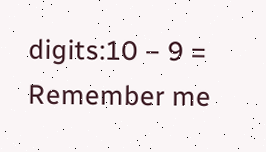digits:10 − 9 =
Remember me